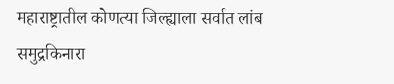महाराष्ट्रातील कोणत्या जिल्ह्याला सर्वात लांब समुद्रकिनारा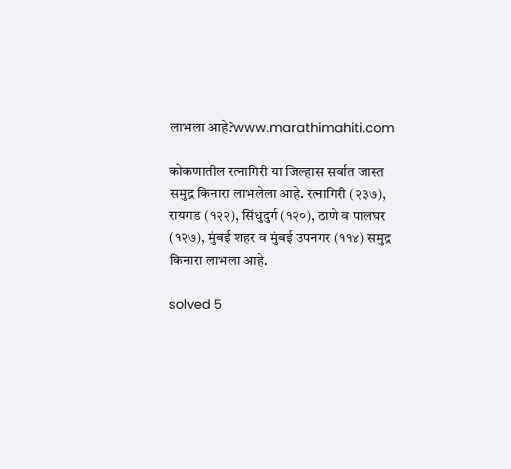लाभला आहे?www.marathimahiti.com

कोकणातील रत्‍नागिरी या जिल्हास सर्वात जास्त समुद्र किनारा लाभलेला आहे. रत्‍नागिरी (२३७), रायगड (१२२), सिंधुदुर्ग (१२०), ठाणे व पालघर (१२७), मुंबई शहर व मुंबई उपनगर (११४) समुद्र किनारा लाभला आहे.

solved 5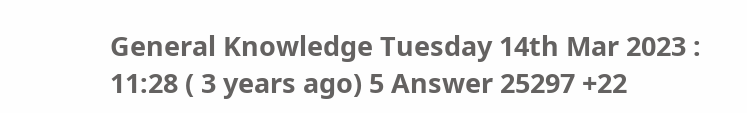General Knowledge Tuesday 14th Mar 2023 : 11:28 ( 3 years ago) 5 Answer 25297 +22